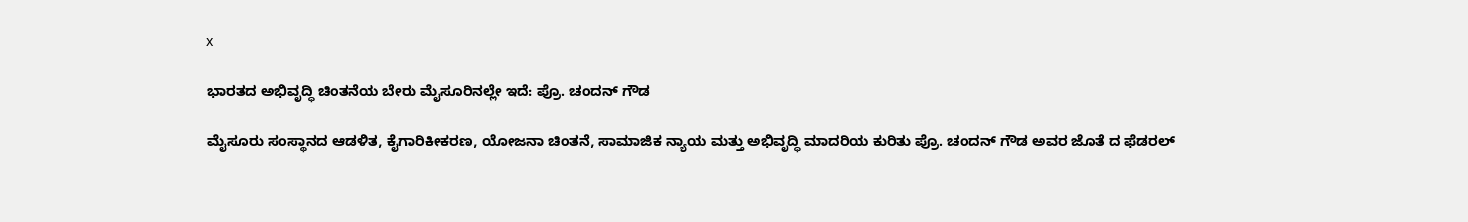x

ಭಾರತದ ಅಭಿವೃದ್ಧಿ ಚಿಂತನೆಯ ಬೇರು ಮೈಸೂರಿನಲ್ಲೇ ಇದೆ: ಪ್ರೊ. ಚಂದನ್ ಗೌಡ

ಮೈಸೂರು ಸಂಸ್ಥಾನದ ಆಡಳಿತ, ಕೈಗಾರಿಕೀಕರಣ, ಯೋಜನಾ ಚಿಂತನೆ, ಸಾಮಾಜಿಕ ನ್ಯಾಯ ಮತ್ತು ಅಭಿವೃದ್ಧಿ ಮಾದರಿಯ ಕುರಿತು ಪ್ರೊ. ಚಂದನ್ ಗೌಡ ಅವರ ಜೊತೆ ದ ಫೆಡರಲ್‌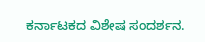ಕರ್ನಾಟಕದ ವಿಶೇಷ ಸಂದರ್ಶನ.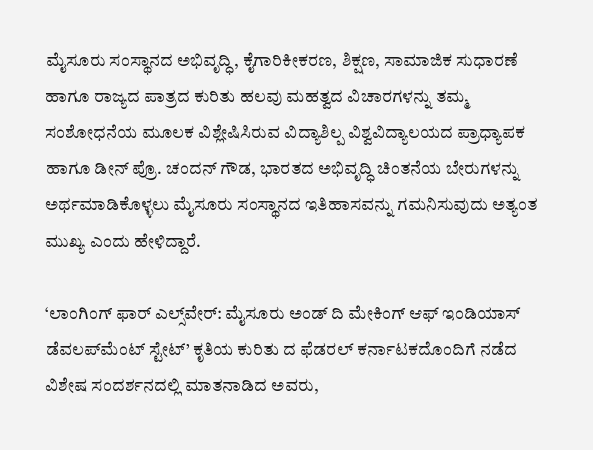ಮೈಸೂರು ಸಂಸ್ಥಾನದ ಅಭಿವೃದ್ಧಿ, ಕೈಗಾರಿಕೀಕರಣ, ಶಿಕ್ಷಣ, ಸಾಮಾಜಿಕ ಸುಧಾರಣೆ ಹಾಗೂ ರಾಜ್ಯದ ಪಾತ್ರದ ಕುರಿತು ಹಲವು ಮಹತ್ವದ ವಿಚಾರಗಳನ್ನು ತಮ್ಮ ಸಂಶೋಧನೆಯ ಮೂಲಕ ವಿಶ್ಲೇಷಿಸಿರುವ ವಿದ್ಯಾಶಿಲ್ಪ ವಿಶ್ವವಿದ್ಯಾಲಯದ ಪ್ರಾಧ್ಯಾಪಕ ಹಾಗೂ ಡೀನ್ ಪ್ರೊ. ಚಂದನ್ ಗೌಡ, ಭಾರತದ ಅಭಿವೃದ್ಧಿ ಚಿಂತನೆಯ ಬೇರುಗಳನ್ನು ಅರ್ಥಮಾಡಿಕೊಳ್ಳಲು ಮೈಸೂರು ಸಂಸ್ಥಾನದ ಇತಿಹಾಸವನ್ನು ಗಮನಿಸುವುದು ಅತ್ಯಂತ ಮುಖ್ಯ ಎಂದು ಹೇಳಿದ್ದಾರೆ.

‘ಲಾಂಗಿಂಗ್ ಫಾರ್ ಎಲ್ಸ್‌ವೇರ್: ಮೈಸೂರು ಅಂಡ್ ದಿ ಮೇಕಿಂಗ್ ಆಫ್ ಇಂಡಿಯಾಸ್ ಡೆವಲಪ್‌ಮೆಂಟ್ ಸ್ಟೇಟ್’ ಕೃತಿಯ ಕುರಿತು ದ ಫೆಡರಲ್ ಕರ್ನಾಟಕದೊಂದಿಗೆ ನಡೆದ ವಿಶೇಷ ಸಂದರ್ಶನದಲ್ಲಿ ಮಾತನಾಡಿದ ಅವರು,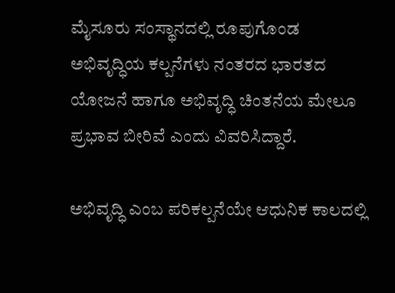ಮೈಸೂರು ಸಂಸ್ಥಾನದಲ್ಲಿ ರೂಪುಗೊಂಡ ಅಭಿವೃದ್ಧಿಯ ಕಲ್ಪನೆಗಳು ನಂತರದ ಭಾರತದ ಯೋಜನೆ ಹಾಗೂ ಅಭಿವೃದ್ಧಿ ಚಿಂತನೆಯ ಮೇಲೂ ಪ್ರಭಾವ ಬೀರಿವೆ ಎಂದು ವಿವರಿಸಿದ್ದಾರೆ.

ಅಭಿವೃದ್ಧಿ ಎಂಬ ಪರಿಕಲ್ಪನೆಯೇ ಆಧುನಿಕ ಕಾಲದಲ್ಲಿ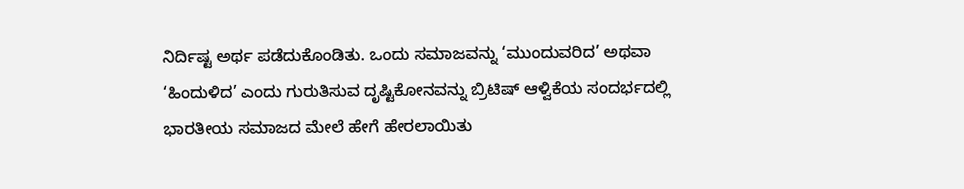ನಿರ್ದಿಷ್ಟ ಅರ್ಥ ಪಡೆದುಕೊಂಡಿತು. ಒಂದು ಸಮಾಜವನ್ನು ‘ಮುಂದುವರಿದ’ ಅಥವಾ ‘ಹಿಂದುಳಿದ’ ಎಂದು ಗುರುತಿಸುವ ದೃಷ್ಟಿಕೋನವನ್ನು ಬ್ರಿಟಿಷ್ ಆಳ್ವಿಕೆಯ ಸಂದರ್ಭದಲ್ಲಿ ಭಾರತೀಯ ಸಮಾಜದ ಮೇಲೆ ಹೇಗೆ ಹೇರಲಾಯಿತು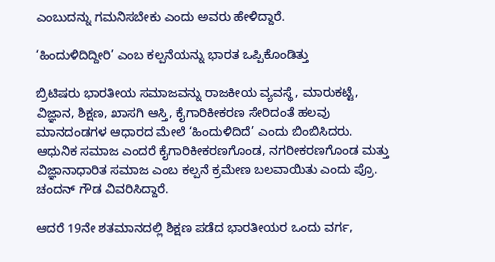ಎಂಬುದನ್ನು ಗಮನಿಸಬೇಕು ಎಂದು ಅವರು ಹೇಳಿದ್ದಾರೆ.

‘ಹಿಂದುಳಿದಿದ್ದೀರಿ’ ಎಂಬ ಕಲ್ಪನೆಯನ್ನು ಭಾರತ ಒಪ್ಪಿಕೊಂಡಿತ್ತು

ಬ್ರಿಟಿಷರು ಭಾರತೀಯ ಸಮಾಜವನ್ನು ರಾಜಕೀಯ ವ್ಯವಸ್ಥೆ, ಮಾರುಕಟ್ಟೆ, ವಿಜ್ಞಾನ, ಶಿಕ್ಷಣ, ಖಾಸಗಿ ಆಸ್ತಿ, ಕೈಗಾರಿಕೀಕರಣ ಸೇರಿದಂತೆ ಹಲವು ಮಾನದಂಡಗಳ ಆಧಾರದ ಮೇಲೆ ‘ಹಿಂದುಳಿದಿದೆ’ ಎಂದು ಬಿಂಬಿಸಿದರು. ಆಧುನಿಕ ಸಮಾಜ ಎಂದರೆ ಕೈಗಾರಿಕೀಕರಣಗೊಂಡ, ನಗರೀಕರಣಗೊಂಡ ಮತ್ತು ವಿಜ್ಞಾನಾಧಾರಿತ ಸಮಾಜ ಎಂಬ ಕಲ್ಪನೆ ಕ್ರಮೇಣ ಬಲವಾಯಿತು ಎಂದು ಪ್ರೊ. ಚಂದನ್ ಗೌಡ ವಿವರಿಸಿದ್ದಾರೆ.

ಆದರೆ 19ನೇ ಶತಮಾನದಲ್ಲಿ ಶಿಕ್ಷಣ ಪಡೆದ ಭಾರತೀಯರ ಒಂದು ವರ್ಗ,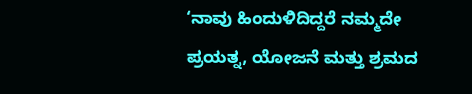‘ನಾವು ಹಿಂದುಳಿದಿದ್ದರೆ ನಮ್ಮದೇ ಪ್ರಯತ್ನ, ಯೋಜನೆ ಮತ್ತು ಶ್ರಮದ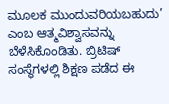ಮೂಲಕ ಮುಂದುವರಿಯಬಹುದು’ ಎಂಬ ಆತ್ಮವಿಶ್ವಾಸವನ್ನು ಬೆಳೆಸಿಕೊಂಡಿತು. ಬ್ರಿಟಿಷ್ ಸಂಸ್ಥೆಗಳಲ್ಲಿ ಶಿಕ್ಷಣ ಪಡೆದ ಈ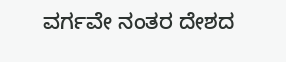ವರ್ಗವೇ ನಂತರ ದೇಶದ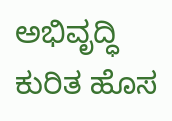ಅಭಿವೃದ್ಧಿ ಕುರಿತ ಹೊಸ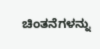ಚಿಂತನೆಗಳನ್ನು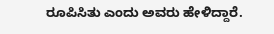ರೂಪಿಸಿತು ಎಂದು ಅವರು ಹೇಳಿದ್ದಾರೆ.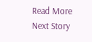Read More
Next Story